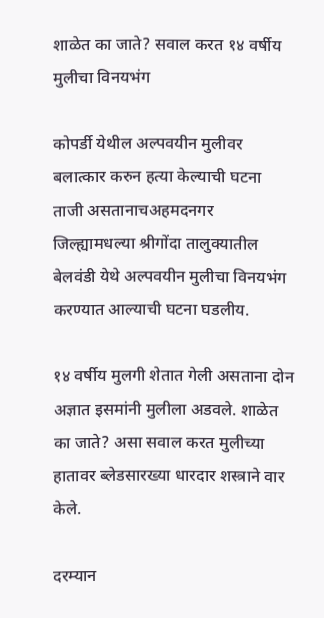शाळेत का जाते? सवाल करत १४ वर्षीय मुलीचा विनयभंग

कोपर्डी येथील अल्पवयीन मुलीवर बलात्कार करुन हत्या केल्याची घटना ताजी असतानाचअहमदनगर जिल्ह्यामधल्या श्रीगोंदा तालुक्यातील बेलवंडी येथे अल्पवयीन मुलीचा विनयभंग करण्यात आल्याची घटना घडलीय.

१४ वर्षीय मुलगी शेतात गेली असताना दोन अज्ञात इसमांनी मुलीला अडवले. शाळेत का जाते? असा सवाल करत मुलीच्या हातावर ब्लेडसारख्या धारदार शस्त्राने वार केले.

दरम्यान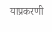याप्रकरणी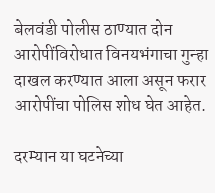बेलवंडी पोलीस ठाण्यात दोन आरोपींविरोधात विनयभंगाचा गुन्हा दाखल करण्यात आला असून फरार आरोपींचा पोलिस शोध घेत आहेत.

दरम्यान या घटनेच्या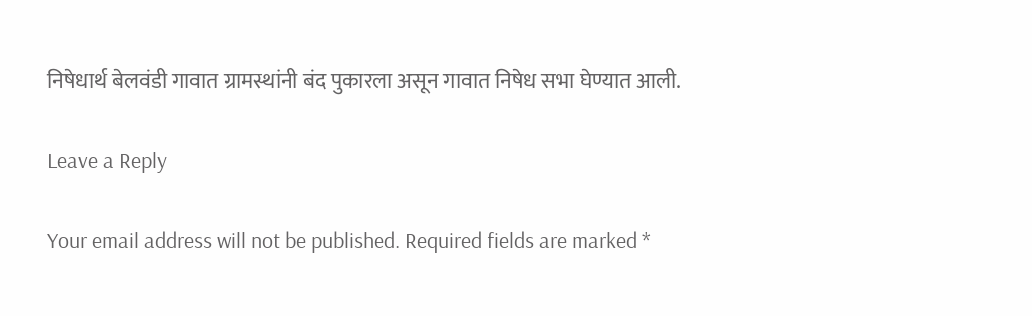निषेधार्थ बेलवंडी गावात ग्रामस्थांनी बंद पुकारला असून गावात निषेध सभा घेण्यात आली.

Leave a Reply

Your email address will not be published. Required fields are marked *